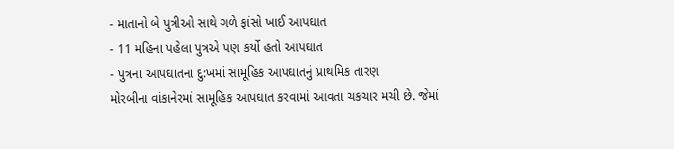- માતાનો બે પુત્રીઓ સાથે ગળે ફાંસો ખાઈ આપઘાત
- 11 મહિના પહેલા પુત્રએ પણ કર્યો હતો આપઘાત
- પુત્રના આપઘાતના દુ:ખમાં સામૂહિક આપઘાતનું પ્રાથમિક તારણ
મોરબીના વાંકાનેરમાં સામૂહિક આપઘાત કરવામાં આવતા ચકચાર મચી છે. જેમાં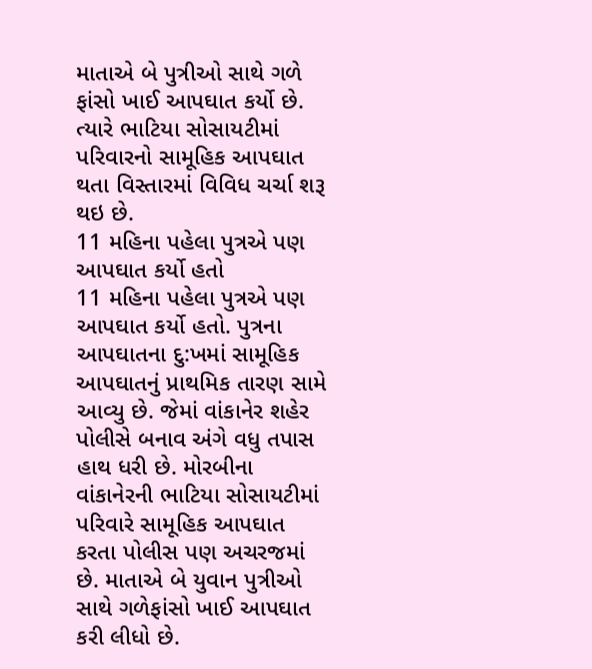માતાએ બે પુત્રીઓ સાથે ગળે ફાંસો ખાઈ આપઘાત કર્યો છે. ત્યારે ભાટિયા સોસાયટીમાં પરિવારનો સામૂહિક આપઘાત થતા વિસ્તારમાં વિવિધ ચર્ચા શરૂ થઇ છે.
11 મહિના પહેલા પુત્રએ પણ આપઘાત કર્યો હતો
11 મહિના પહેલા પુત્રએ પણ આપઘાત કર્યો હતો. પુત્રના આપઘાતના દુ:ખમાં સામૂહિક આપઘાતનું પ્રાથમિક તારણ સામે આવ્યુ છે. જેમાં વાંકાનેર શહેર પોલીસે બનાવ અંગે વધુ તપાસ હાથ ધરી છે. મોરબીના વાંકાનેરની ભાટિયા સોસાયટીમાં પરિવારે સામૂહિક આપઘાત કરતા પોલીસ પણ અચરજમાં છે. માતાએ બે યુવાન પુત્રીઓ સાથે ગળેફાંસો ખાઈ આપઘાત કરી લીધો છે.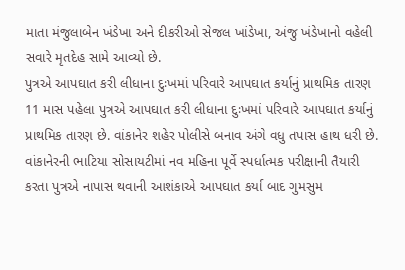માતા મંજુલાબેન ખંડેખા અને દીકરીઓ સેજલ ખાંડેખા, અંજુ ખંડેખાનો વહેલી સવારે મૃતદેહ સામે આવ્યો છે.
પુત્રએ આપઘાત કરી લીધાના દુઃખમાં પરિવારે આપઘાત કર્યાનું પ્રાથમિક તારણ
11 માસ પહેલા પુત્રએ આપઘાત કરી લીધાના દુઃખમાં પરિવારે આપઘાત કર્યાનું પ્રાથમિક તારણ છે. વાંકાનેર શહેર પોલીસે બનાવ અંગે વધુ તપાસ હાથ ધરી છે. વાંકાનેરની ભાટિયા સોસાયટીમાં નવ મહિના પૂર્વે સ્પર્ધાત્મક પરીક્ષાની તૈયારી કરતા પુત્રએ નાપાસ થવાની આશંકાએ આપઘાત કર્યા બાદ ગુમસુમ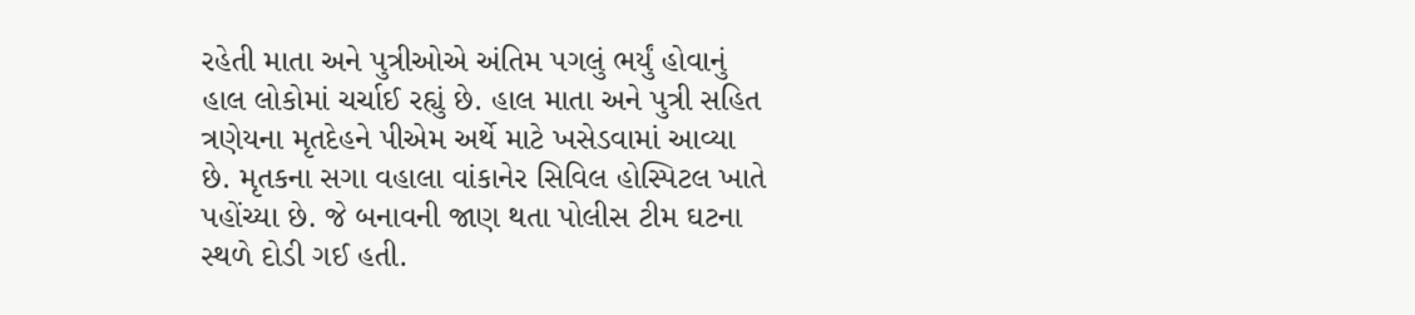રહેતી માતા અને પુત્રીઓએ અંતિમ પગલું ભર્યું હોવાનું હાલ લોકોમાં ચર્ચાઈ રહ્યું છે. હાલ માતા અને પુત્રી સહિત ત્રણેયના મૃતદેહને પીએમ અર્થે માટે ખસેડવામાં આવ્યા છે. મૃતકના સગા વહાલા વાંકાનેર સિવિલ હોસ્પિટલ ખાતે પહોંચ્યા છે. જે બનાવની જાણ થતા પોલીસ ટીમ ઘટના સ્થળે દોડી ગઈ હતી.